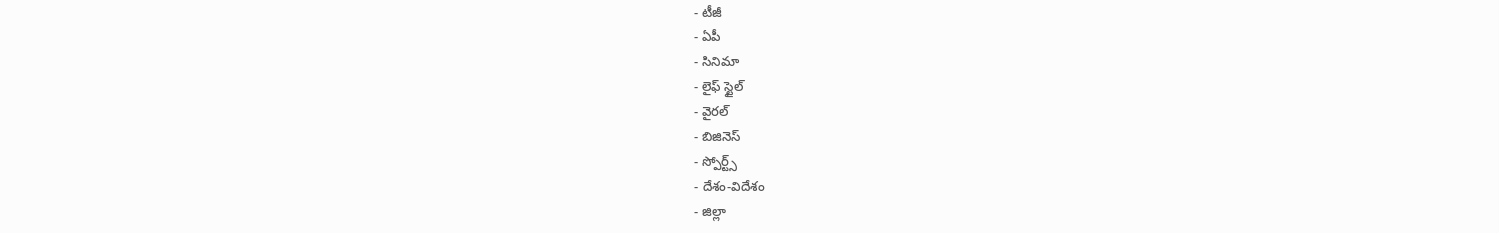- టీజీ
- ఏపీ
- సినిమా
- లైఫ్ స్టైల్
- వైరల్
- బిజినెస్
- స్పోర్ట్స్
- దేశం-విదేశం
- జిల్లా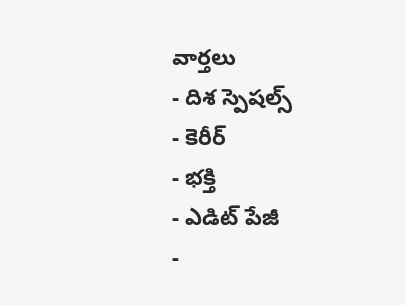వార్తలు
- దిశ స్పెషల్స్
- కెరీర్
- భక్తి
- ఎడిట్ పేజీ
-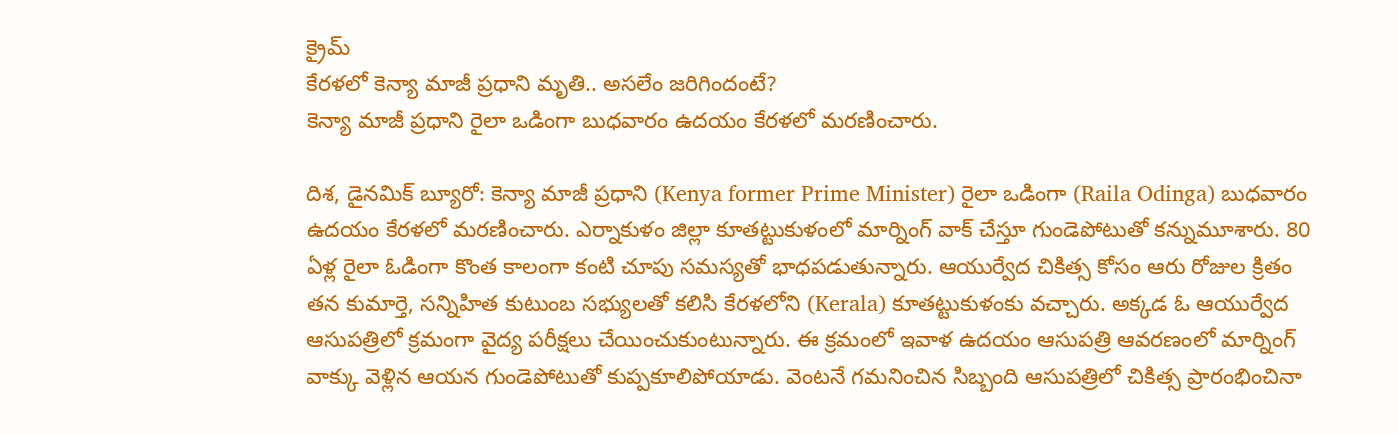క్రైమ్
కేరళలో కెన్యా మాజీ ప్రధాని మృతి.. అసలేం జరిగిందంటే?
కెన్యా మాజీ ప్రధాని రైలా ఒడింగా బుధవారం ఉదయం కేరళలో మరణించారు.

దిశ, డైనమిక్ బ్యూరో: కెన్యా మాజీ ప్రధాని (Kenya former Prime Minister) రైలా ఒడింగా (Raila Odinga) బుధవారం ఉదయం కేరళలో మరణించారు. ఎర్నాకుళం జిల్లా కూతట్టుకుళంలో మార్నింగ్ వాక్ చేస్తూ గుండెపోటుతో కన్నుమూశారు. 80 ఏళ్ల రైలా ఓడింగా కొంత కాలంగా కంటి చూపు సమస్యతో భాధపడుతున్నారు. ఆయుర్వేద చికిత్స కోసం ఆరు రోజుల క్రితం తన కుమార్తె, సన్నిహిత కుటుంబ సభ్యులతో కలిసి కేరళలోని (Kerala) కూతట్టుకుళంకు వచ్చారు. అక్కడ ఓ ఆయుర్వేద ఆసుపత్రిలో క్రమంగా వైద్య పరీక్షలు చేయించుకుంటున్నారు. ఈ క్రమంలో ఇవాళ ఉదయం ఆసుపత్రి ఆవరణంలో మార్నింగ్ వాక్కు వెళ్లిన ఆయన గుండెపోటుతో కుప్పకూలిపోయాడు. వెంటనే గమనించిన సిబ్బంది ఆసుపత్రిలో చికిత్స ప్రారంభించినా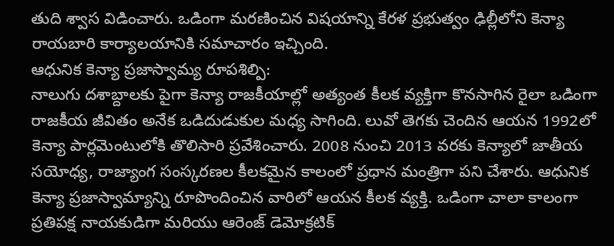తుది శ్వాస విడించారు. ఒడింగా మరణించిన విషయాన్ని కేరళ ప్రభుత్వం ఢిల్లీలోని కెన్యా రాయబారి కార్యాలయానికి సమాచారం ఇచ్చింది.
ఆధునిక కెన్యా ప్రజాస్వామ్య రూపశిల్పి:
నాలుగు దశాబ్దాలకు పైగా కెన్యా రాజకీయాల్లో అత్యంత కీలక వ్యక్తిగా కొనసాగిన రైలా ఒడింగా రాజకీయ జీవితం అనేక ఒడిదుడుకుల మధ్య సాగింది. లువో తెగకు చెందిన ఆయన 1992లో కెన్యా పార్లమెంటులోకి తొలిసారి ప్రవేశించారు. 2008 నుంచి 2013 వరకు కెన్యాలో జాతీయ సయోధ్య, రాజ్యాంగ సంస్కరణల కీలకమైన కాలంలో ప్రధాన మంత్రిగా పని చేశారు. ఆధునిక కెన్యా ప్రజాస్వామ్యాన్ని రూపొందించిన వారిలో ఆయన కీలక వ్యక్తి. ఒడింగా చాలా కాలంగా ప్రతిపక్ష నాయకుడిగా మరియు ఆరెంజ్ డెమోక్రటిక్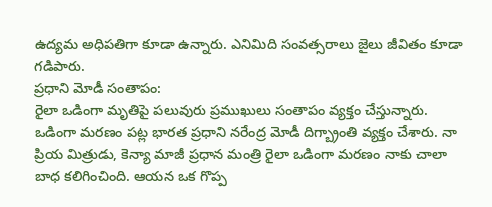ఉద్యమ అధిపతిగా కూడా ఉన్నారు. ఎనిమిది సంవత్సరాలు జైలు జీవితం కూడా గడిపారు.
ప్రధాని మోడీ సంతాపం:
రైలా ఒడింగా మృతిపై పలువురు ప్రముఖులు సంతాపం వ్యక్తం చేస్తున్నారు. ఒడింగా మరణం పట్ల భారత ప్రధాని నరేంద్ర మోడీ దిగ్బ్రాంతి వ్యక్తం చేశారు. నా ప్రియ మిత్రుడు, కెన్యా మాజీ ప్రధాన మంత్రి రైలా ఒడింగా మరణం నాకు చాలా బాధ కలిగించింది. ఆయన ఒక గొప్ప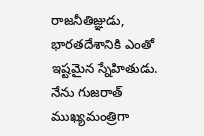రాజనీతిజ్ఞుడు, భారతదేశానికి ఎంతో ఇష్టమైన స్నేహితుడు. నేను గుజరాత్ ముఖ్యమంత్రిగా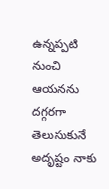ఉన్నప్పటి నుంచి ఆయనను దగ్గరగా తెలుసుకునే అదృష్టం నాకు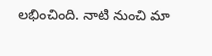లభించింది. నాటి నుంచి మా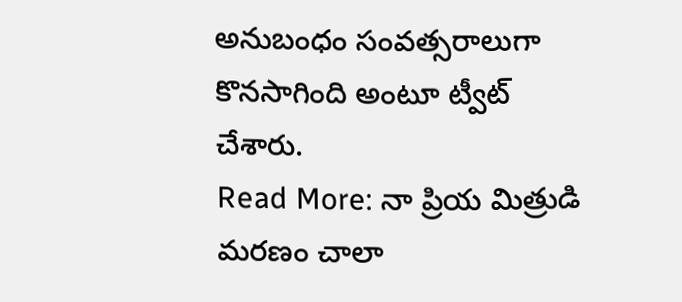అనుబంధం సంవత్సరాలుగా కొనసాగింది అంటూ ట్వీట్ చేశారు.
Read More: నా ప్రియ మిత్రుడి మరణం చాలా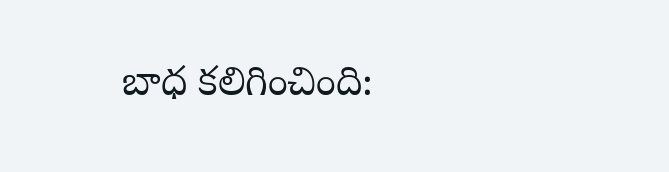బాధ కలిగించింది: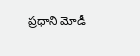ప్రధాని మోడీ